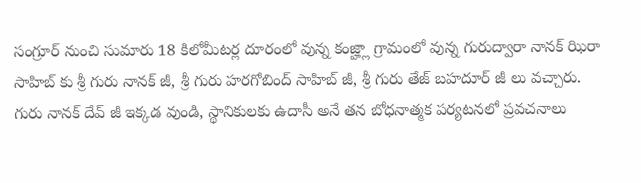సంగ్రూర్ నుంచి సుమారు 18 కిలోమీటర్ల దూరంలో వున్న కంజ్హ్లా గ్రామంలో వున్న గురుద్వారా నానక్ ఝిరా సాహిబ్ కు శ్రీ గురు నానక్ జీ, శ్రీ గురు హరగోబింద్ సాహిబ్ జీ, శ్రీ గురు తేజ్ బహదూర్ జీ లు వచ్చారు. గురు నానక్ దేవ్ జీ ఇక్కడ వుండి, స్థానికులకు ఉదాసీ అనే తన బోధనాత్మక పర్యటనలో ప్రవచనాలు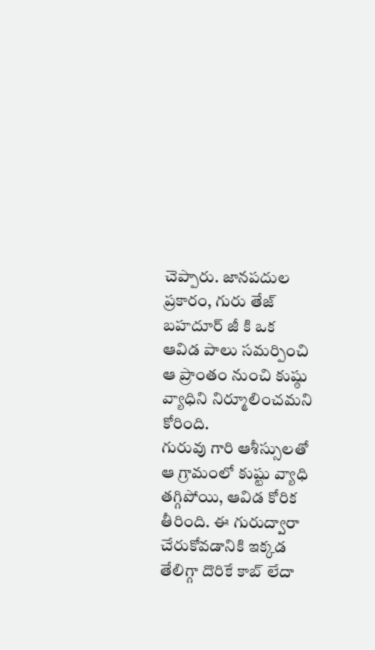చెప్పారు. జానపదుల ప్రకారం, గురు తేజ్ బహదూర్ జీ కి ఒక ఆవిడ పాలు సమర్పించి ఆ ప్రాంతం నుంచి కుష్ఠు వ్యాధిని నిర్మూలించమని కోరింది.
గురువు గారి ఆశీస్సులతో ఆ గ్రామంలో కుష్టు వ్యాధి తగ్గిపోయి, ఆవిడ కోరిక తీరింది. ఈ గురుద్వారా చేరుకోవడానికి ఇక్కడ తేలిగ్గా దొరికే కాబ్ లేదా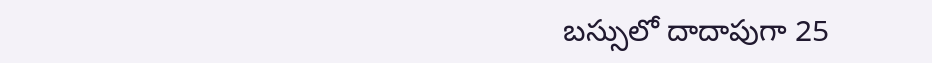బస్సులో దాదాపుగా 25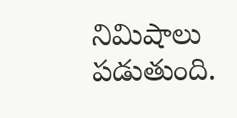నిమిషాలు పడుతుంది.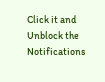Click it and Unblock the Notifications